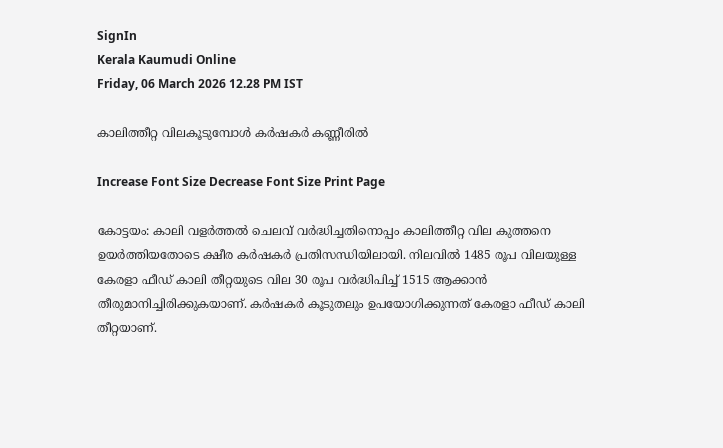SignIn
Kerala Kaumudi Online
Friday, 06 March 2026 12.28 PM IST

കാലിത്തീറ്റ വിലകൂടുമ്പോൾ കർഷകർ കണ്ണീരിൽ

Increase Font Size Decrease Font Size Print Page

കോട്ടയം: കാലി വളർത്തൽ ചെലവ് വർദ്ധിച്ചതിനൊപ്പം കാലിത്തീറ്റ വില കുത്തനെ ഉയർത്തിയതോടെ ക്ഷീര കർഷകർ പ്രതിസന്ധിയിലായി. നിലവിൽ 1485 രൂപ വിലയുള്ള കേരളാ ഫീഡ് കാലി തീറ്റയുടെ വില 30 രൂപ വർദ്ധിപിച്ച് 1515 ആക്കാൻ തീരുമാനിച്ചിരിക്കുകയാണ്. കർഷകർ കൂടുതലും ഉപയോഗിക്കുന്നത് കേരളാ ഫീഡ് കാലി തീറ്റയാണ്.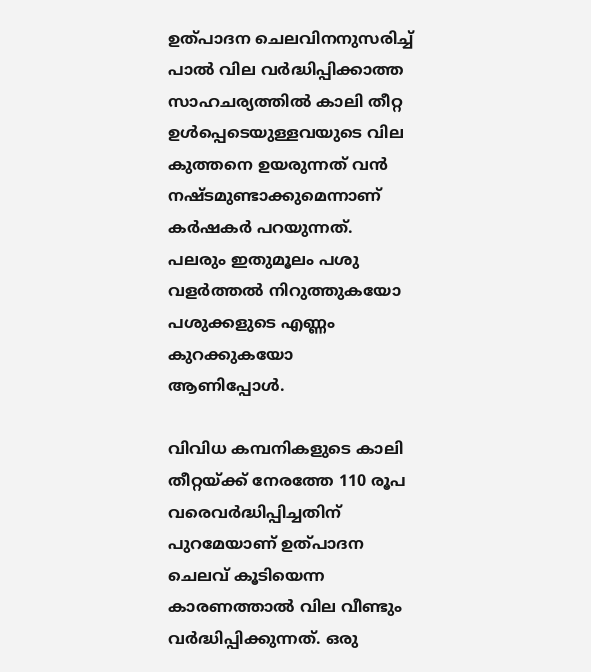ഉത്പാദന ചെലവിനനുസരിച്ച് പാൽ വില വർദ്ധിപ്പിക്കാത്ത സാഹചര്യത്തിൽ കാലി തീറ്റ ഉൾപ്പെടെയുള്ളവയുടെ വില കുത്തനെ ഉയരുന്നത് വൻ നഷ്ടമുണ്ടാക്കുമെന്നാണ് കർഷകർ പറയുന്നത്. പലരും ഇതുമൂലം പശു വളർത്തൽ നിറുത്തുകയോ പശുക്കളുടെ എണ്ണം കുറക്കുകയോ ആണിപ്പോൾ.

വിവിധ കമ്പനികളുടെ കാലി തീറ്റയ്ക്ക് നേരത്തേ 110 രൂപ വരെവർദ്ധിപ്പിച്ചതിന് പുറമേയാണ് ഉത്പാദന ചെലവ് കൂടിയെന്ന കാരണത്താൽ വില വീണ്ടും വർദ്ധിപ്പിക്കുന്നത്. ഒരു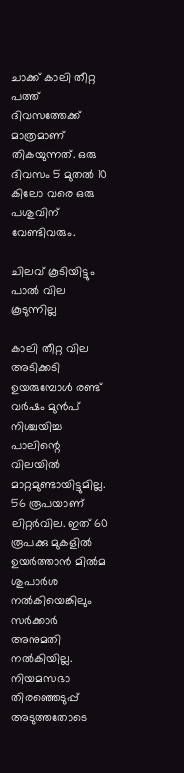ചാക്ക് കാലി തീറ്റ പത്ത് ദിവസത്തേക്ക് മാത്രമാണ് തികയുന്നത്. ഒരു ദിവസം 5 മുതൽ 10 കിലോ വരെ ഒരു പശുവിന് വേണ്ടിവരും.

ചിലവ് കൂടിയിട്ടും പാൽ വില കൂടുന്നില്ല

കാലി തീറ്റ വില അടിക്കടി ഉയരുമ്പോൾ രണ്ട് വർഷം മുൻപ് നിശ്ചയിച്ച പാലിന്റെ വിലയിൽ മാറ്റമുണ്ടായിട്ടുമില്ല. 56 രൂപയാണ് ലിറ്റർവില. ഇത് 60 രൂപക്കു മുകളിൽ ഉയർത്താൻ മിൽമ ശുപാർശ നൽകിയെങ്കിലും സർക്കാർ അനുമതി നൽകിയില്ല. നിയമസഭാ തിരഞ്ഞെടുപ്പ് അടുത്തതോടെ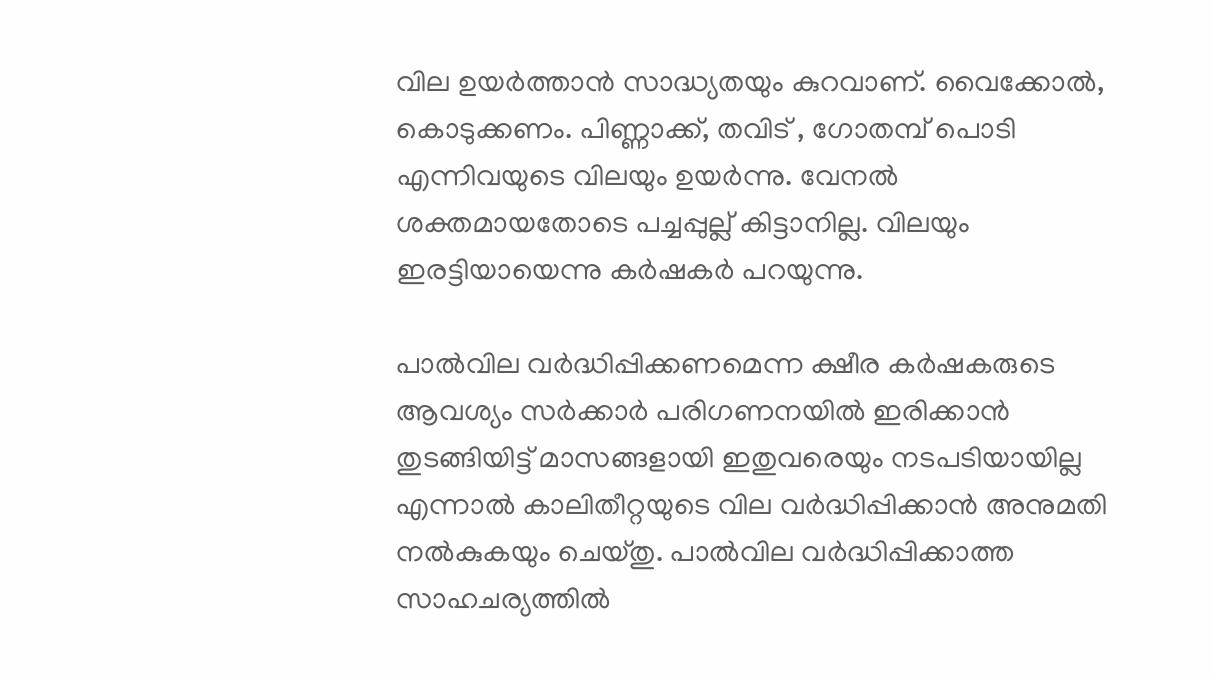വില ഉയർത്താൻ സാദ്ധ്യതയും കുറവാണ്. വൈക്കോൽ, കൊടുക്കണം. പിണ്ണാക്ക്, തവിട് , ഗോതമ്പ് പൊടി എന്നിവയുടെ വിലയും ഉയർന്നു. വേനൽ ശക്തമായതോടെ പച്ചപ്പുല്ല് കിട്ടാനില്ല. വിലയും ഇരട്ടിയായെന്നു കർഷകർ പറയുന്നു.

പാൽവില വർദ്ധിപ്പിക്കണമെന്ന ക്ഷീര കർഷകരുടെ ആവശ്യം സർക്കാർ പരിഗണനയിൽ ഇരിക്കാൻ തുടങ്ങിയിട്ട് മാസങ്ങളായി ഇതുവരെയും നടപടിയായില്ല എന്നാൽ കാലിതീറ്റയുടെ വില വർദ്ധിപ്പിക്കാൻ അനുമതി നൽകുകയും ചെയ്തു. പാൽവില വർദ്ധിപ്പിക്കാത്ത സാഹചര്യത്തിൽ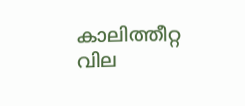കാലിത്തീറ്റ വില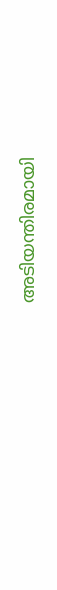അടിയന്തിരമായി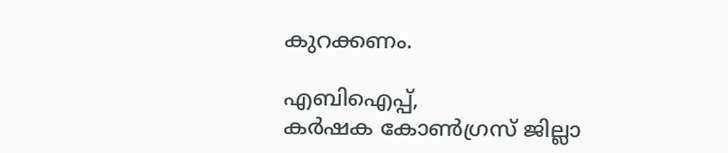കുറക്കണം.

എബിഐപ്പ്,
കർഷക കോൺഗ്രസ് ജില്ലാ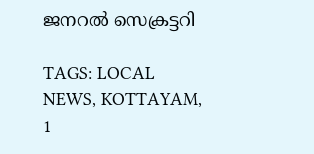ജനറൽ സെക്രട്ടറി

TAGS: LOCAL NEWS, KOTTAYAM, 1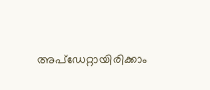അപ്ഡേറ്റായിരിക്കാം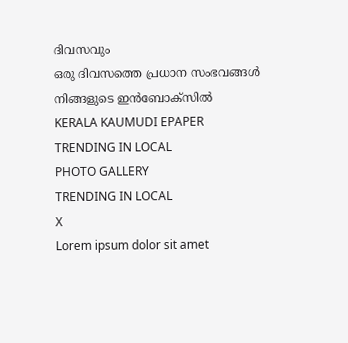ദിവസവും
ഒരു ദിവസത്തെ പ്രധാന സംഭവങ്ങൾ നിങ്ങളുടെ ഇൻബോക്സിൽ
KERALA KAUMUDI EPAPER
TRENDING IN LOCAL
PHOTO GALLERY
TRENDING IN LOCAL
X
Lorem ipsum dolor sit amet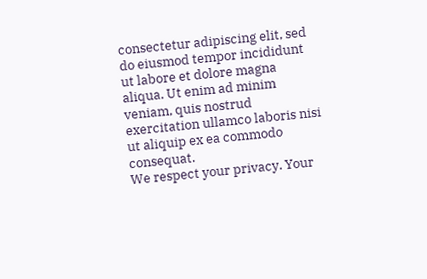consectetur adipiscing elit, sed do eiusmod tempor incididunt ut labore et dolore magna aliqua. Ut enim ad minim veniam, quis nostrud exercitation ullamco laboris nisi ut aliquip ex ea commodo consequat.
We respect your privacy. Your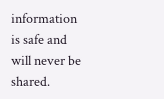information is safe and will never be shared.